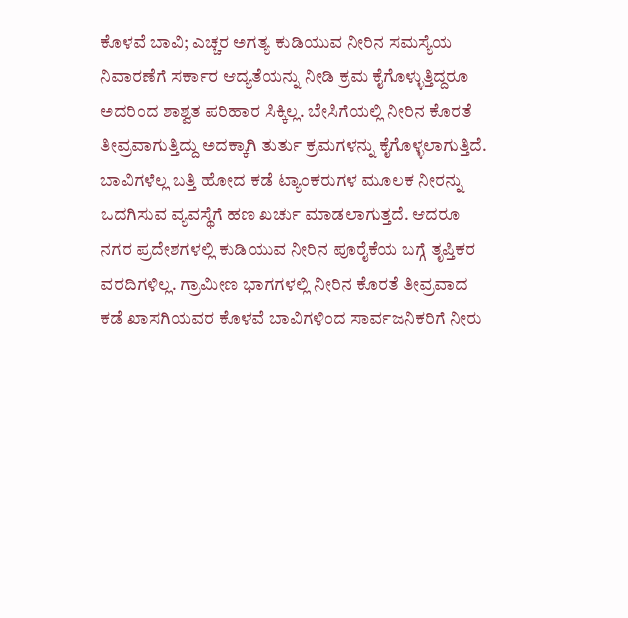ಕೊಳವೆ ಬಾವಿ; ಎಚ್ಚರ ಅಗತ್ಯ ಕುಡಿಯುವ ನೀರಿನ ಸಮಸ್ಯೆಯ ನಿವಾರಣೆಗೆ ಸರ್ಕಾರ ಆದ್ಯತೆಯನ್ನು ನೀಡಿ ಕ್ರಮ ಕೈಗೊಳ್ಳುತ್ತಿದ್ದರೂ ಅದರಿಂದ ಶಾಶ್ವತ ಪರಿಹಾರ ಸಿಕ್ಕಿಲ್ಲ. ಬೇಸಿಗೆಯಲ್ಲಿ ನೀರಿನ ಕೊರತೆ ತೀವ್ರವಾಗುತ್ತಿದ್ದು ಅದಕ್ಕಾಗಿ ತುರ್ತು ಕ್ರಮಗಳನ್ನು ಕೈಗೊಳ್ಳಲಾಗುತ್ತಿದೆ. ಬಾವಿಗಳೆಲ್ಲ ಬತ್ತಿ ಹೋದ ಕಡೆ ಟ್ಯಾಂಕರುಗಳ ಮೂಲಕ ನೀರನ್ನು ಒದಗಿಸುವ ವ್ಯವಸ್ಥೆಗೆ ಹಣ ಖರ್ಚು ಮಾಡಲಾಗುತ್ತದೆ. ಆದರೂ ನಗರ ಪ್ರದೇಶಗಳಲ್ಲಿ ಕುಡಿಯುವ ನೀರಿನ ಪೂರೈಕೆಯ ಬಗ್ಗೆ ತೃಪ್ತಿಕರ ವರದಿಗಳಿಲ್ಲ. ಗ್ರಾಮೀಣ ಭಾಗಗಳಲ್ಲಿ ನೀರಿನ ಕೊರತೆ ತೀವ್ರವಾದ ಕಡೆ ಖಾಸಗಿಯವರ ಕೊಳವೆ ಬಾವಿಗಳಿಂದ ಸಾರ್ವಜನಿಕರಿಗೆ ನೀರು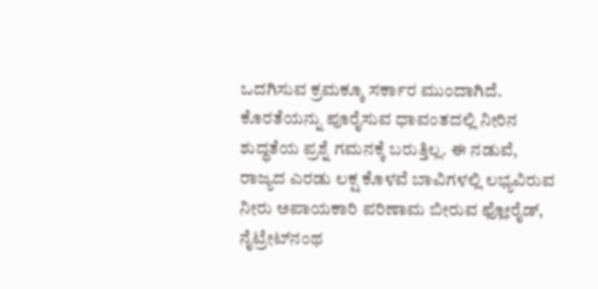ಒದಗಿಸುವ ಕ್ರಮಕ್ಕೂ ಸರ್ಕಾರ ಮುಂದಾಗಿದೆ. ಕೊರತೆಯನ್ನು ಪೂರೈಸುವ ಧಾವಂತದಲ್ಲಿ ನೀರಿನ ಶುದ್ಧತೆಯ ಪ್ರಶ್ನೆ ಗಮನಕ್ಕೆ ಬರುತ್ತಿಲ್ಲ. ಈ ನಡುವೆ, ರಾಜ್ಯದ ಎರಡು ಲಕ್ಷ ಕೊಳವೆ ಬಾವಿಗಳಲ್ಲಿ ಲಭ್ಯವಿರುವ ನೀರು ಅಪಾಯಕಾರಿ ಪರಿಣಾಮ ಬೀರುವ ಫ್ಲೋರೈಡ್, ನೈಟ್ರೇಟ್‌ನಂಥ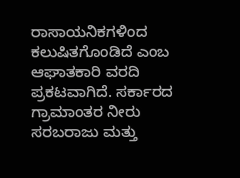ರಾಸಾಯನಿಕಗಳಿಂದ ಕಲುಷಿತಗೊಂಡಿದೆ ಎಂಬ ಆಘಾತಕಾರಿ ವರದಿ ಪ್ರಕಟವಾಗಿದೆ. ಸರ್ಕಾರದ ಗ್ರಾಮಾಂತರ ನೀರು ಸರಬರಾಜು ಮತ್ತು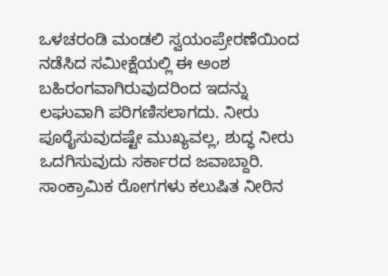ಒಳಚರಂಡಿ ಮಂಡಲಿ ಸ್ವಯಂಪ್ರೇರಣೆಯಿಂದ ನಡೆಸಿದ ಸಮೀಕ್ಷೆಯಲ್ಲಿ ಈ ಅಂಶ ಬಹಿರಂಗವಾಗಿರುವುದರಿಂದ ಇದನ್ನು ಲಘುವಾಗಿ ಪರಿಗಣಿಸಲಾಗದು. ನೀರು ಪೂರೈಸುವುದಷ್ಟೇ ಮುಖ್ಯವಲ್ಲ, ಶುದ್ಧ ನೀರು ಒದಗಿಸುವುದು ಸರ್ಕಾರದ ಜವಾಬ್ದಾರಿ. ಸಾಂಕ್ರಾಮಿಕ ರೋಗಗಳು ಕಲುಷಿತ ನೀರಿನ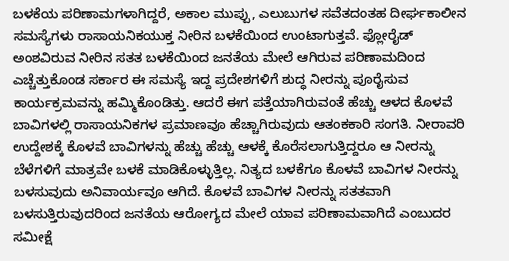ಬಳಕೆಯ ಪರಿಣಾಮಗಳಾಗಿದ್ದರೆ, ಅಕಾಲ ಮುಪ್ಪು, ಎಲುಬುಗಳ ಸವೆತದಂತಹ ದೀರ್ಘಕಾಲೀನ ಸಮಸ್ಯೆಗಳು ರಾಸಾಯನಿಕಯುಕ್ತ ನೀರಿನ ಬಳಕೆಯಿಂದ ಉಂಟಾಗುತ್ತವೆ. ಫ್ಲೋರೈಡ್ ಅಂಶವಿರುವ ನೀರಿನ ಸತತ ಬಳಕೆಯಿಂದ ಜನತೆಯ ಮೇಲೆ ಆಗಿರುವ ಪರಿಣಾಮದಿಂದ ಎಚ್ಚೆತ್ತುಕೊಂಡ ಸರ್ಕಾರ ಈ ಸಮಸ್ಯೆ ಇದ್ದ ಪ್ರದೇಶಗಳಿಗೆ ಶುದ್ಧ ನೀರನ್ನು ಪೂರೈಸುವ ಕಾರ್ಯಕ್ರಮವನ್ನು ಹಮ್ಮಿಕೊಂಡಿತ್ತು. ಆದರೆ ಈಗ ಪತ್ತೆಯಾಗಿರುವಂತೆ ಹೆಚ್ಚು ಆಳದ ಕೊಳವೆ ಬಾವಿಗಳಲ್ಲಿ ರಾಸಾಯನಿಕಗಳ ಪ್ರಮಾಣವೂ ಹೆಚ್ಚಾಗಿರುವುದು ಆತಂಕಕಾರಿ ಸಂಗತಿ. ನೀರಾವರಿ ಉದ್ದೇಶಕ್ಕೆ ಕೊಳವೆ ಬಾವಿಗಳನ್ನು ಹೆಚ್ಚು ಹೆಚ್ಚು ಆಳಕ್ಕೆ ಕೊರೆಸಲಾಗುತ್ತಿದ್ದರೂ ಆ ನೀರನ್ನು ಬೆಳೆಗಳಿಗೆ ಮಾತ್ರವೇ ಬಳಕೆ ಮಾಡಿಕೊಳ್ಳುತ್ತಿಲ್ಲ. ನಿತ್ಯದ ಬಳಕೆಗೂ ಕೊಳವೆ ಬಾವಿಗಳ ನೀರನ್ನು ಬಳಸುವುದು ಅನಿವಾರ್ಯವೂ ಆಗಿದೆ. ಕೊಳವೆ ಬಾವಿಗಳ ನೀರನ್ನು ಸತತವಾಗಿ ಬಳಸುತ್ತಿರುವುದರಿಂದ ಜನತೆಯ ಆರೋಗ್ಯದ ಮೇಲೆ ಯಾವ ಪರಿಣಾಮವಾಗಿದೆ ಎಂಬುದರ ಸಮೀಕ್ಷೆ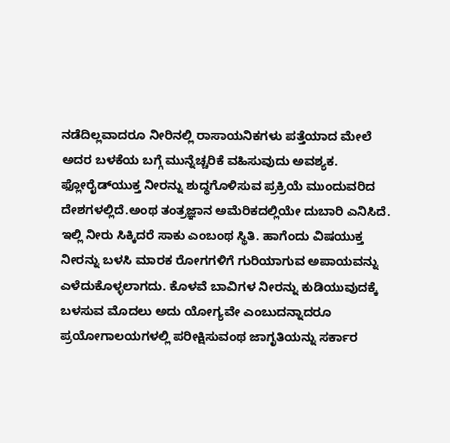ನಡೆದಿಲ್ಲವಾದರೂ ನೀರಿನಲ್ಲಿ ರಾಸಾಯನಿಕಗಳು ಪತ್ತೆಯಾದ ಮೇಲೆ ಅದರ ಬಳಕೆಯ ಬಗ್ಗೆ ಮುನ್ನೆಚ್ಚರಿಕೆ ವಹಿಸುವುದು ಅವಶ್ಯಕ. ಫ್ಲೋರೈಡ್‌ಯುಕ್ತ ನೀರನ್ನು ಶುದ್ಧಗೊಳಿಸುವ ಪ್ರಕ್ರಿಯೆ ಮುಂದುವರಿದ ದೇಶಗಳಲ್ಲಿದೆ.ಅಂಥ ತಂತ್ರಜ್ಞಾನ ಅಮೆರಿಕದಲ್ಲಿಯೇ ದುಬಾರಿ ಎನಿಸಿದೆ. ಇಲ್ಲಿ ನೀರು ಸಿಕ್ಕಿದರೆ ಸಾಕು ಎಂಬಂಥ ಸ್ಥಿತಿ. ಹಾಗೆಂದು ವಿಷಯುಕ್ತ ನೀರನ್ನು ಬಳಸಿ ಮಾರಕ ರೋಗಗಳಿಗೆ ಗುರಿಯಾಗುವ ಅಪಾಯವನ್ನು ಎಳೆದುಕೊಳ್ಳಲಾಗದು. ಕೊಳವೆ ಬಾವಿಗಳ ನೀರನ್ನು ಕುಡಿಯುವುದಕ್ಕೆ ಬಳಸುವ ಮೊದಲು ಅದು ಯೋಗ್ಯವೇ ಎಂಬುದನ್ನಾದರೂ ಪ್ರಯೋಗಾಲಯಗಳಲ್ಲಿ ಪರೀಕ್ಷಿಸುವಂಥ ಜಾಗೃತಿಯನ್ನು ಸರ್ಕಾರ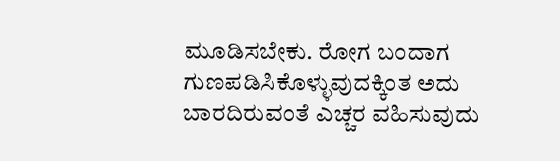ಮೂಡಿಸಬೇಕು. ರೋಗ ಬಂದಾಗ ಗುಣಪಡಿಸಿಕೊಳ್ಳುವುದಕ್ಕಿಂತ ಅದು ಬಾರದಿರುವಂತೆ ಎಚ್ಚರ ವಹಿಸುವುದು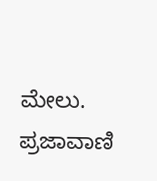ಮೇಲು. ಪ್ರಜಾವಾಣಿ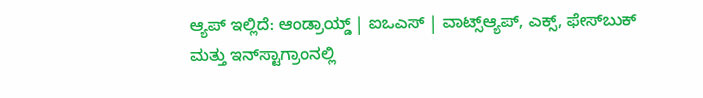ಆ್ಯಪ್ ಇಲ್ಲಿದೆ: ಆಂಡ್ರಾಯ್ಡ್ | ಐಒಎಸ್ | ವಾಟ್ಸ್ಆ್ಯಪ್, ಎಕ್ಸ್, ಫೇಸ್‌ಬುಕ್ ಮತ್ತು ಇನ್‌ಸ್ಟಾಗ್ರಾಂನಲ್ಲಿ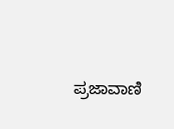ಪ್ರಜಾವಾಣಿ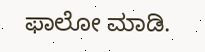ಫಾಲೋ ಮಾಡಿ.